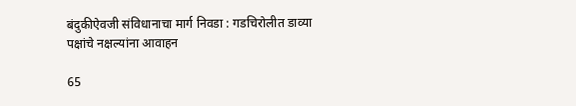बंदुकीऐवजी संविधानाचा मार्ग निवडा : गडचिरोलीत डाव्या पक्षांचे नक्षल्यांना आवाहन

65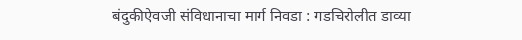बंदुकीऐवजी संविधानाचा मार्ग निवडा : गडचिरोलीत डाव्या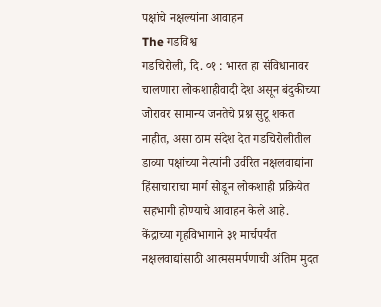पक्षांचे नक्षल्यांना आवाहन
The गडविश्व
गडचिरोली, दि. ०१ : भारत हा संविधानावर चालणारा लोकशाहीवादी देश असून बंदुकीच्या जोरावर सामान्य जनतेचे प्रश्न सुटू शकत नाहीत, असा ठाम संदेश देत गडचिरोलीतील डाव्या पक्षांच्या नेत्यांनी उर्वरित नक्षलवाद्यांना हिंसाचाराचा मार्ग सोडून लोकशाही प्रक्रियेत सहभागी होण्याचे आवाहन केले आहे.
केंद्राच्या गृहविभागाने ३१ मार्चपर्यंत नक्षलवाद्यांसाठी आत्मसमर्पणाची अंतिम मुदत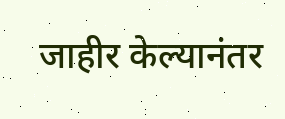जाहीर केल्यानंतर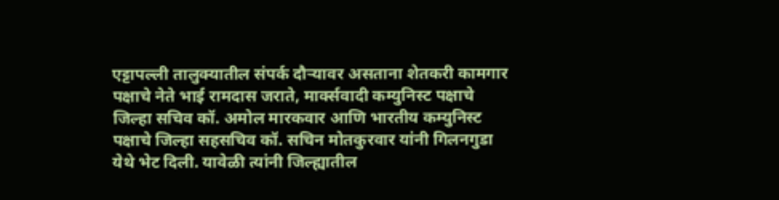एट्टापल्ली तालुक्यातील संपर्क दौऱ्यावर असताना शेतकरी कामगार पक्षाचे नेते भाई रामदास जराते, मार्क्सवादी कम्युनिस्ट पक्षाचे जिल्हा सचिव कॉ. अमोल मारकवार आणि भारतीय कम्युनिस्ट पक्षाचे जिल्हा सहसचिव कॉ. सचिन मोतकुरवार यांनी गिलनगुडा येथे भेट दिली. यावेळी त्यांनी जिल्ह्यातील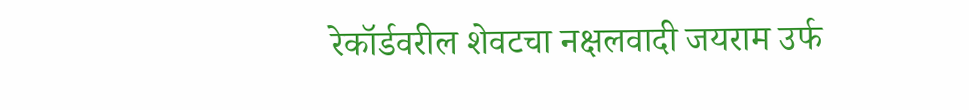रेकॉर्डवरील शेवटचा नक्षलवादी जयराम उर्फ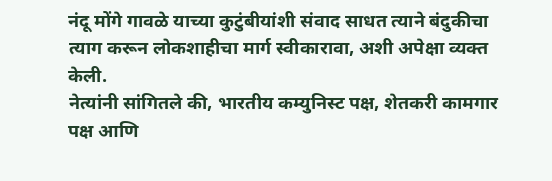नंदू मोंगे गावळे याच्या कुटुंबीयांशी संवाद साधत त्याने बंदुकीचा त्याग करून लोकशाहीचा मार्ग स्वीकारावा, अशी अपेक्षा व्यक्त केली.
नेत्यांनी सांगितले की, भारतीय कम्युनिस्ट पक्ष, शेतकरी कामगार पक्ष आणि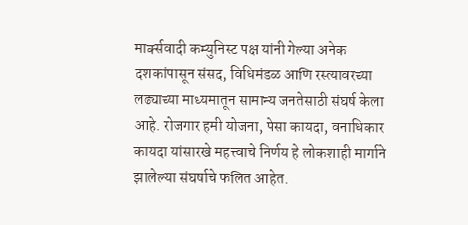मार्क्सवादी कम्युनिस्ट पक्ष यांनी गेल्या अनेक दशकांपासून संसद, विधिमंडळ आणि रस्त्यावरच्या लढ्याच्या माध्यमातून सामान्य जनतेसाठी संघर्ष केला आहे. रोजगार हमी योजना, पेसा कायदा, वनाधिकार कायदा यांसारखे महत्त्वाचे निर्णय हे लोकशाही मार्गाने झालेल्या संघर्षाचे फलित आहेत.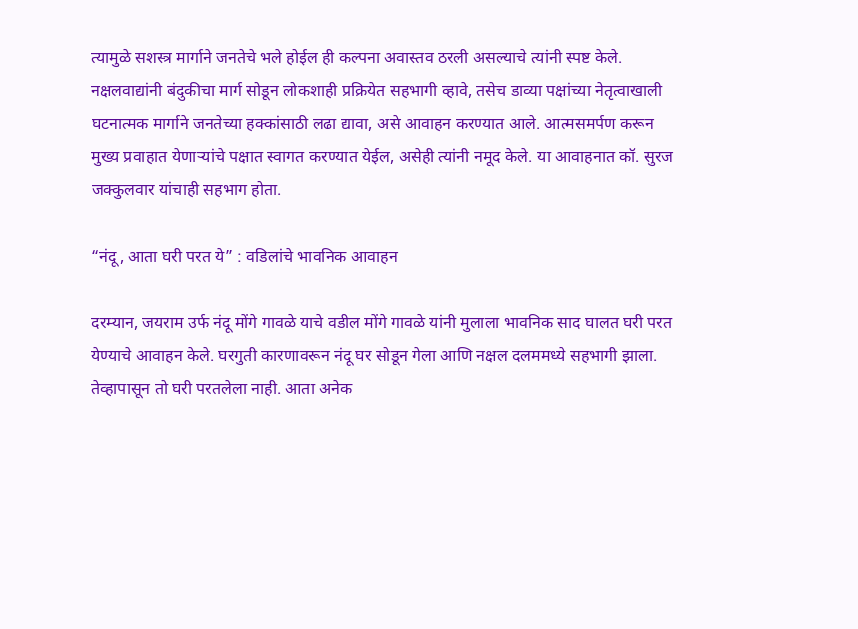त्यामुळे सशस्त्र मार्गाने जनतेचे भले होईल ही कल्पना अवास्तव ठरली असल्याचे त्यांनी स्पष्ट केले.
नक्षलवाद्यांनी बंदुकीचा मार्ग सोडून लोकशाही प्रक्रियेत सहभागी व्हावे, तसेच डाव्या पक्षांच्या नेतृत्वाखाली घटनात्मक मार्गाने जनतेच्या हक्कांसाठी लढा द्यावा, असे आवाहन करण्यात आले. आत्मसमर्पण करून मुख्य प्रवाहात येणाऱ्यांचे पक्षात स्वागत करण्यात येईल, असेही त्यांनी नमूद केले. या आवाहनात कॉ. सुरज जक्कुलवार यांचाही सहभाग होता.

“नंदू, आता घरी परत ये” : वडिलांचे भावनिक आवाहन

दरम्यान, जयराम उर्फ नंदू मोंगे गावळे याचे वडील मोंगे गावळे यांनी मुलाला भावनिक साद घालत घरी परत येण्याचे आवाहन केले. घरगुती कारणावरून नंदू घर सोडून गेला आणि नक्षल दलममध्ये सहभागी झाला. तेव्हापासून तो घरी परतलेला नाही. आता अनेक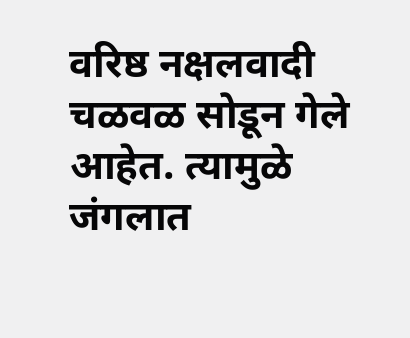वरिष्ठ नक्षलवादी चळवळ सोडून गेले आहेत. त्यामुळे जंगलात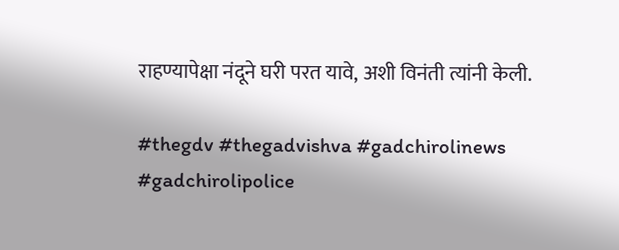राहण्यापेक्षा नंदूने घरी परत यावे, अशी विनंती त्यांनी केली.

#thegdv #thegadvishva #gadchirolinews #gadchirolipolice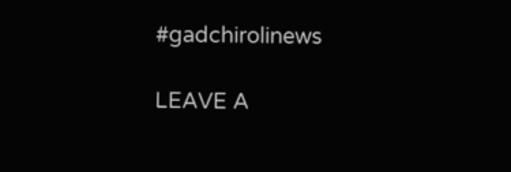#gadchirolinews

LEAVE A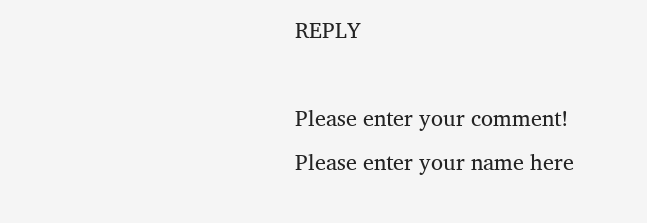REPLY

Please enter your comment!
Please enter your name here